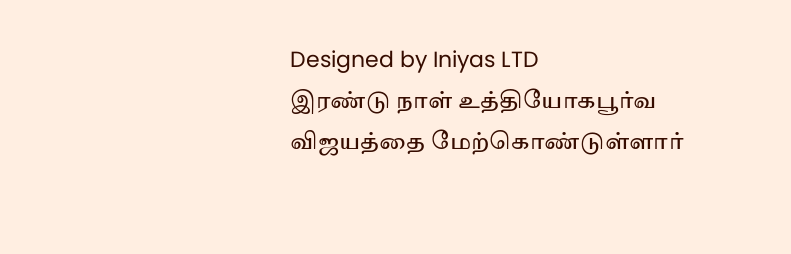Designed by Iniyas LTD
இரண்டு நாள் உத்தியோகபூர்வ விஜயத்தை மேற்கொண்டுள்ளார்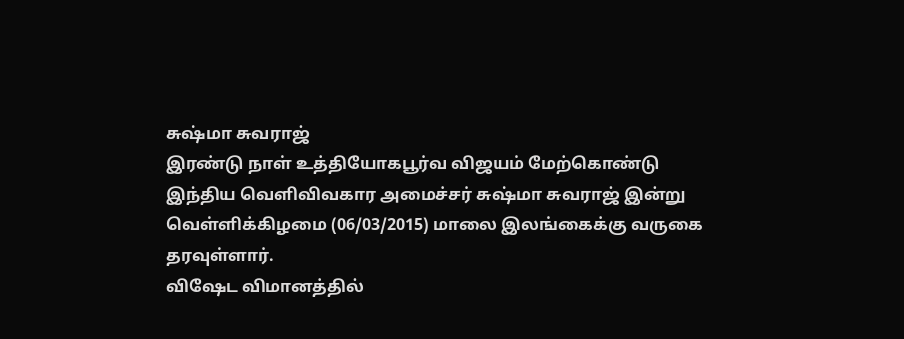சுஷ்மா சுவராஜ்
இரண்டு நாள் உத்தியோகபூர்வ விஜயம் மேற்கொண்டு இந்திய வெளிவிவகார அமைச்சர் சுஷ்மா சுவராஜ் இன்று வெள்ளிக்கிழமை (06/03/2015) மாலை இலங்கைக்கு வருகை தரவுள்ளார்.
விஷேட விமானத்தில்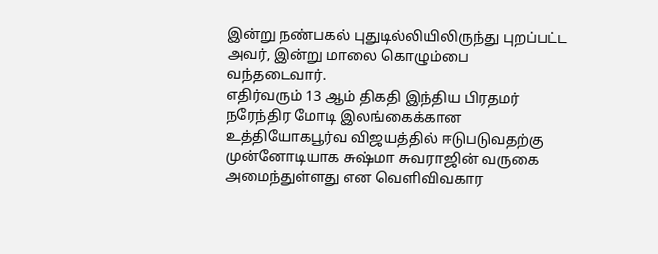இன்று நண்பகல் புதுடில்லியிலிருந்து புறப்பட்ட அவர், இன்று மாலை கொழும்பை வந்தடைவார்.
எதிர்வரும் 13 ஆம் திகதி இந்திய பிரதமர் நரேந்திர மோடி இலங்கைக்கான உத்தியோகபூர்வ விஜயத்தில் ஈடுபடுவதற்கு முன்னோடியாக சுஷ்மா சுவராஜின் வருகை அமைந்துள்ளது என வெளிவிவகார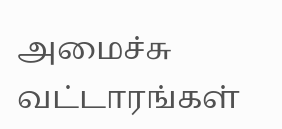அமைச்சு வட்டாரங்கள்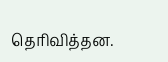தெரிவித்தன.